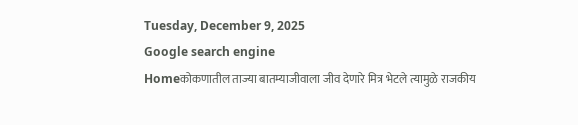Tuesday, December 9, 2025
Google search engine
Homeकोकणातील ताज्या बातम्याजीवाला जीव देणारे मित्र भेटले त्यामुळे राजकीय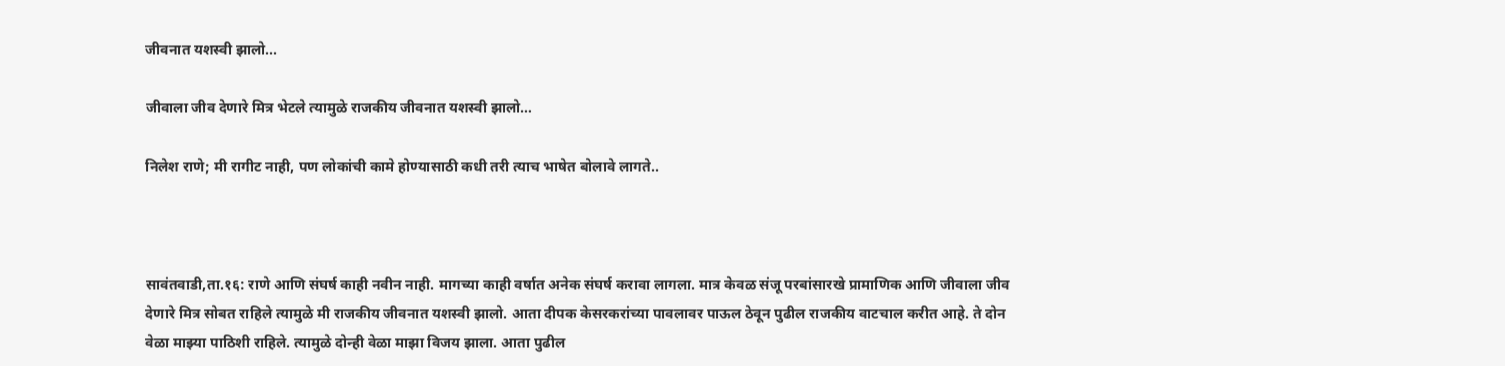जीवनात यशस्वी झालो...

जीवाला जीव देणारे मित्र भेटले त्यामुळे राजकीय जीवनात यशस्वी झालो…

निलेश राणे; मी रागीट नाही, पण लोकांची कामे होण्यासाठी कधी तरी त्याच भाषेत बोलावे लागते..



सावंतवाडी,ता.१६: राणे आणि संघर्ष काही नवीन नाही. मागच्या काही वर्षात अनेक संघर्ष करावा लागला. मात्र केवळ संजू परबांसारखे प्रामाणिक आणि जीवाला जीव देणारे मित्र सोबत राहिले त्यामुळे मी राजकीय जीवनात यशस्वी झालो. आता दीपक केसरकरांच्या पावलावर पाऊल ठेवून पुढील राजकीय वाटचाल करीत आहे. ते दोन वेळा माझ्या पाठिशी राहिले. त्यामुळे दोन्ही वेळा माझा विजय झाला. आता पुढील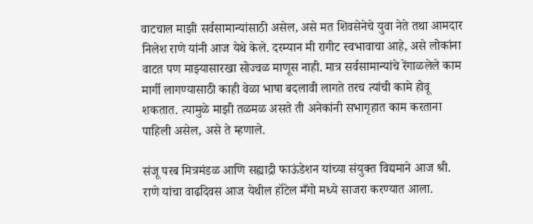वाटचाल माझी सर्वसामान्यांसाठी असेल, असे मत शिवसेनेचे युवा नेते तथा आमदार निलेश राणे यांनी आज येथे केले. दरम्यान मी रागीट स्वभावाचा आहे, असे लोकांना वाटत पण माझ्यासारखा सोज्वळ माणूस नाही. मात्र सर्वसामान्यांचे रेंगाळलेले काम मार्गी लागण्यासाठी काही वेळा भाषा बदलावी लागते तरच त्यांची कामे होवू शकतात. त्यामुळे माझी तळमळ असते ती अनेकांनी सभागृहात काम करताना पाहिली असेल, असे ते म्हणाले.

संजू परब मित्रमंडळ आणि सह्याद्री फाऊंडेशन यांच्या संयुक्त विद्यमाने आज श्री. राणे यांचा वाढदिवस आज येथील हॉटेल मँगो मध्ये साजरा करण्यात आला.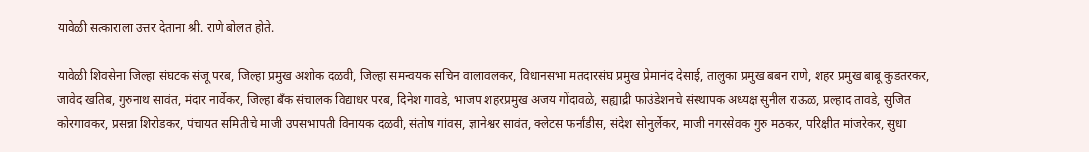यावेळी सत्काराला उत्तर देताना श्री. राणे बोलत होते.

यावेळी शिवसेना जिल्हा संघटक संजू परब, जिल्हा प्रमुख अशोक दळवी, जिल्हा समन्वयक सचिन वालावलकर, विधानसभा मतदारसंघ प्रमुख प्रेमानंद देसाई, तालुका प्रमुख बबन राणे, शहर प्रमुख बाबू कुडतरकर, जावेद खतिब, गुरुनाथ सावंत, मंदार नार्वेकर, जिल्हा बँक संचालक विद्याधर परब, दिनेश गावडे, भाजप शहरप्रमुख अजय गोंदावळे, सह्याद्री फाउंडेशनचे संस्थापक अध्यक्ष सुनील राऊळ, प्रल्हाद तावडे, सुजित कोरगावकर, प्रसन्ना शिरोडकर, पंचायत समितीचे माजी उपसभापती विनायक दळवी, संतोष गांवस, ज्ञानेश्वर सावंत, क्लेटस फर्नांडीस, संदेश सोनुर्लेकर, माजी नगरसेवक गुरु मठकर, परिक्षीत मांजरेकर, सुधा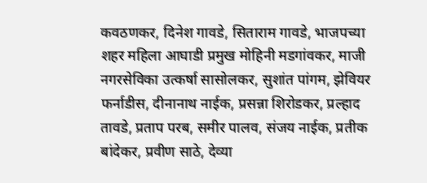कवठणकर, दिनेश गावडे, सिताराम गावडे, भाजपच्या शहर महिला आघाडी प्रमुख मोहिनी मडगांवकर, माजी नगरसेविका उत्कर्षा सासोलकर, सुशांत पांगम, झेवियर फर्नाडीस, दीनानाथ नाईक, प्रसन्ना शिरोडकर, प्रल्हाद तावडे, प्रताप परब, समीर पालव, संजय नाईक, प्रतीक बांदेकर, प्रवीण साठे, देव्या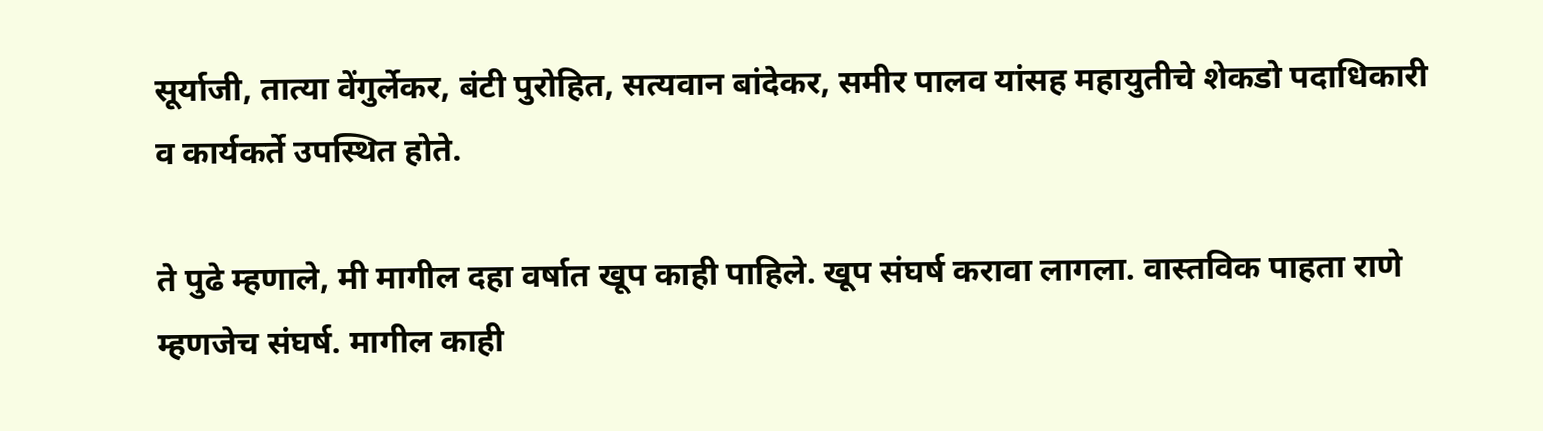सूर्याजी, तात्या वेंगुर्लेकर, बंटी पुरोहित, सत्यवान बांदेकर, समीर पालव यांसह महायुतीचे शेकडो पदाधिकारी व कार्यकर्ते उपस्थित होते.

ते पुढे म्हणाले, मी मागील दहा वर्षात खूप काही पाहिले. खूप संघर्ष करावा लागला. वास्तविक पाहता राणे म्हणजेच संघर्ष. मागील काही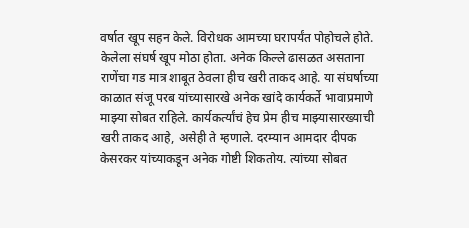वर्षात खूप सहन केले. विरोधक आमच्या घरापर्यंत पोहोचले होते. केलेला संघर्ष खूप मोठा होता. अनेक किल्ले ढासळत असताना राणेंचा गड मात्र शाबूत ठेवला हीच खरी ताकद आहे. या संघर्षाच्या काळात संजू परब यांच्यासारखे अनेक खांदे कार्यकर्ते भावाप्रमाणे माझ्या सोबत राहिले. कार्यकर्त्यांचं हेच प्रेम हीच माझ्यासारख्याची खरी ताकद आहे, असेही ते म्हणाले. दरम्यान आमदार दीपक केसरकर यांच्याकडून अनेक गोष्टी शिकतोय. त्यांच्या सोबत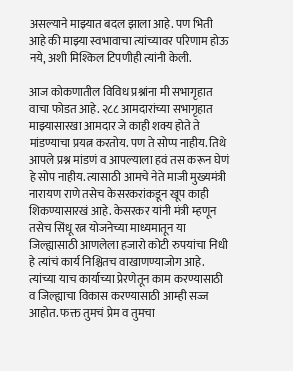असल्याने माझ्यात बदल झाला आहे. पण भिती आहे की माझ्या स्वभावाचा त्यांच्यावर परिणाम होऊ नये, अशी मिश्किल टिपणीही त्यांनी केली.

आज कोकणातील विविध प्रश्नांना मी सभागृहात वाचा फोडत आहे. २८८ आमदारांच्या सभागृहात माझ्यासारखा आमदार जे काही शक्य होते ते मांडण्याचा प्रयत्न करतोय. पण ते सोप्प नाहीय. तिथे आपले प्रश्न मांडणं व आपल्याला हवं तस करून घेणं हे सोप नाहीय. त्यासाठी आमचे नेते माजी मुख्यमंत्री नारायण राणे तसेच केसरकरांकडून खूप काही शिकण्यासारखं आहे. केसरकर यांनी मंत्री म्हणून तसेच सिंधू रत्न योजनेच्या माध्यमातून या जिल्ह्यासाठी आणलेला हजारो कोटी रुपयांचा निधी हे त्यांचं कार्य निश्चितच वाखाणण्याजोग आहे. त्यांच्या याच कार्याच्या प्रेरणेतून काम करण्यासाठी व जिल्ह्याचा विकास करण्यासाठी आम्ही सज्ज आहोत. फक्त तुमचं प्रेम व तुमचा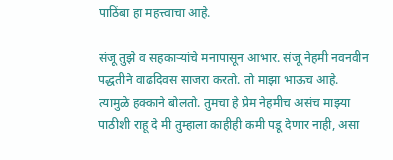पाठिंबा हा महत्त्वाचा आहे.

संजू तुझे व सहकाऱ्यांचे मनापासून आभार. संजू नेहमी नवनवीन पद्धतीने वाढदिवस साजरा करतो. तो माझा भाऊच आहे. त्यामुळे हक्काने बोलतो. तुमचा हे प्रेम नेहमीच असंच माझ्या पाठीशी राहू दे मी तुम्हाला काहीही कमी पडू देणार नाही, असा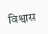विश्वास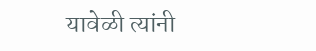यावेळी त्यांनी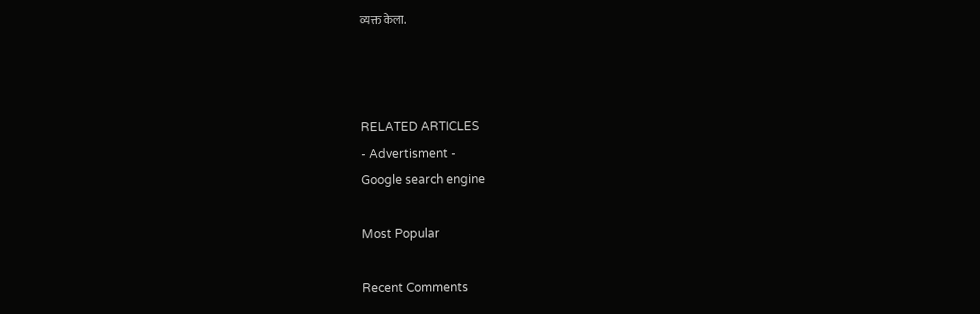व्यक्त केला.



RELATED ARTICLES
- Advertisment -
Google search engine

Most Popular

Recent Comments